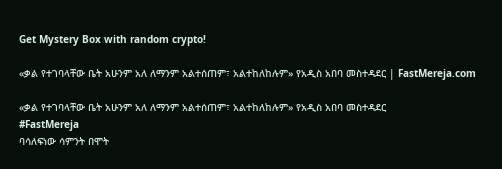Get Mystery Box with random crypto!

«ቃል የተገባላቸው ቤት አሁንም አለ ለማንም አልተሰጠም፣ አልተከለከሉም» የአዲስ አበባ መስተዳደር | FastMereja.com

«ቃል የተገባላቸው ቤት አሁንም አለ ለማንም አልተሰጠም፣ አልተከለከሉም» የአዲስ አበባ መስተዳደር
#FastMereja
ባሳለፍነው ሳምንት በሞት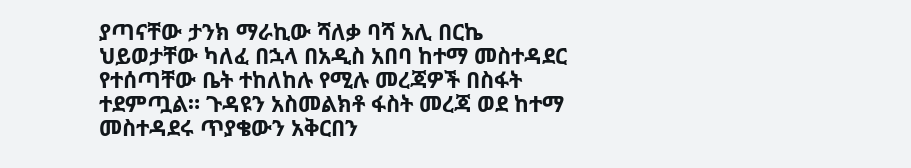ያጣናቸው ታንክ ማራኪው ሻለቃ ባሻ አሊ በርኬ ህይወታቸው ካለፈ በኋላ በአዲስ አበባ ከተማ መስተዳደር የተሰጣቸው ቤት ተከለከሉ የሚሉ መረጃዎች በስፋት ተደምጧል። ጉዳዩን አስመልክቶ ፋስት መረጃ ወደ ከተማ መስተዳደሩ ጥያቄውን አቅርበን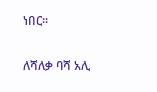ነበር።

ለሻለቃ ባሻ አሊ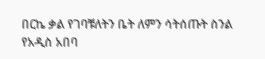በርኬ ቃል የገባቹለትን ቤት ለምን ሳትሰጡት ስንል የአዲስ አበባ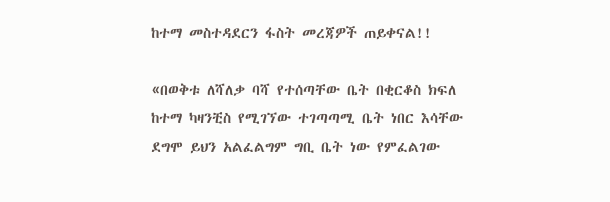ከተማ መስተዳደርን ፋስት መረጃዎች ጠይቀናል!!

«በወቅቱ ለሻለቃ ባሻ የተሰጣቸው ቤት በቂርቆስ ክፍለ ከተማ ካዛንቺስ የሚገኘው ተገጣጣሚ ቤት ነበር እሳቸው ደግሞ ይህን አልፈልግም ግቢ ቤት ነው የምፈልገው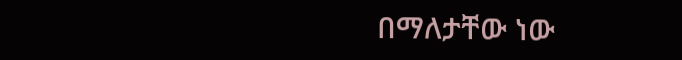በማለታቸው ነው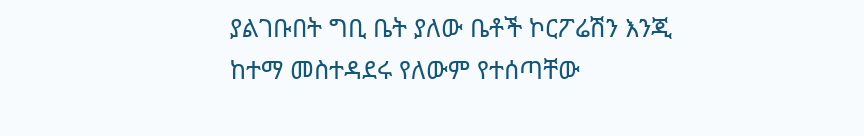ያልገቡበት ግቢ ቤት ያለው ቤቶች ኮርፖሬሽን እንጂ ከተማ መስተዳደሩ የለውም የተሰጣቸው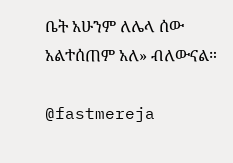ቤት አሁንም ለሌላ ሰው አልተሰጠም አለ» ብለውናል።

@fastmereja